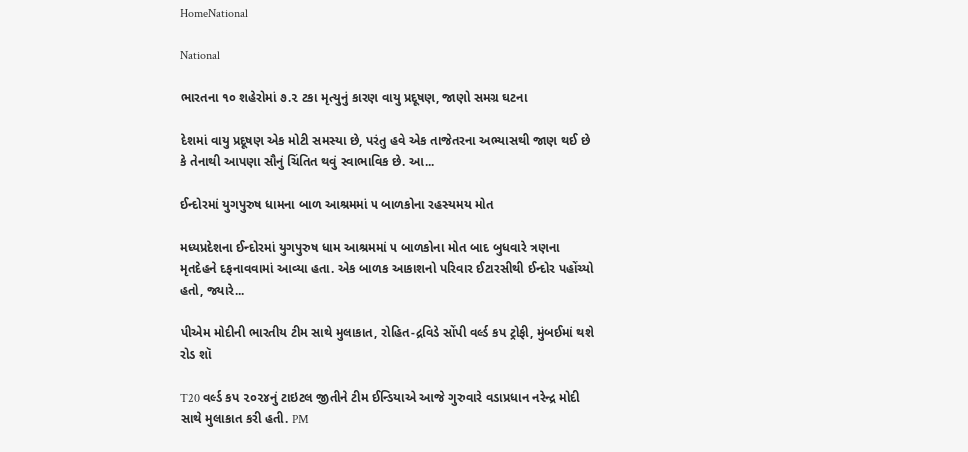HomeNational

National

ભારતના ૧૦ શહેરોમાં ૭.૨ ટકા મૃત્યુનું કારણ વાયુ પ્રદૂષણ, જાણો સમગ્ર ઘટના

દેશમાં વાયુ પ્રદૂષણ એક મોટી સમસ્યા છે, પરંતુ હવે એક તાજેતરના અભ્યાસથી જાણ થઈ છે કે તેનાથી આપણા સૌનું ચિંતિત થવું સ્વાભાવિક છે. આ...

ઈન્દોરમાં યુગપુરુષ ધામના બાળ આશ્રમમાં ૫ બાળકોના રહસ્યમય મોત

મધ્યપ્રદેશના ઈન્દોરમાં યુગપુરુષ ધામ આશ્રમમાં ૫ બાળકોના મોત બાદ બુધવારે ત્રણના મૃતદેહને દફનાવવામાં આવ્યા હતા. એક બાળક આકાશનો પરિવાર ઈટારસીથી ઈન્દોર પહોંચ્યો હતો, જ્યારે...

પીએમ મોદીની ભારતીય ટીમ સાથે મુલાકાત, રોહિત-દ્રવિડે સોંપી વર્લ્ડ કપ ટ્રોફી, મુંબઈમાં થશે રોડ શૉ

T20 વર્લ્ડ કપ ૨૦૨૪નું ટાઇટલ જીતીને ટીમ ઈન્ડિયાએ આજે ગુરુવારે વડાપ્રધાન નરેન્દ્ર મોદી સાથે મુલાકાત કરી હતી. PM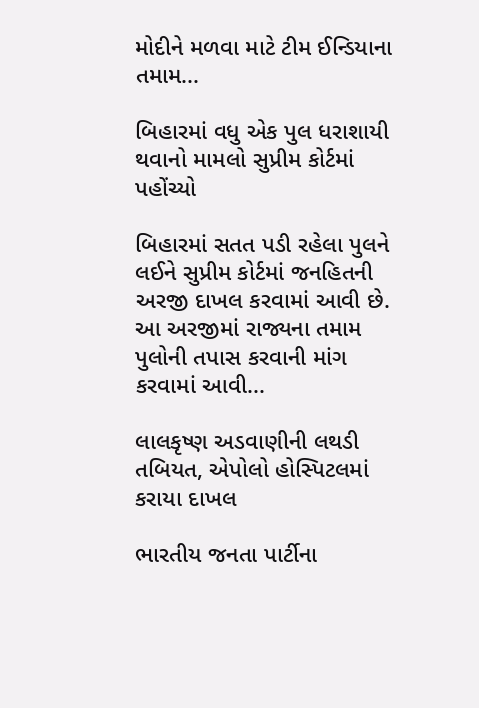મોદીને મળવા માટે ટીમ ઈન્ડિયાના તમામ...

બિહારમાં વધુ એક પુલ ધરાશાયી થવાનો મામલો સુપ્રીમ કોર્ટમાં પહોંચ્યો

બિહારમાં સતત પડી રહેલા પુલને લઈને સુપ્રીમ કોર્ટમાં જનહિતની અરજી દાખલ કરવામાં આવી છે. આ અરજીમાં રાજ્યના તમામ પુલોની તપાસ કરવાની માંગ કરવામાં આવી...

લાલકૃષ્ણ અડવાણીની લથડી તબિયત, એપોલો હોસ્પિટલમાં કરાયા દાખલ

ભારતીય જનતા પાર્ટીના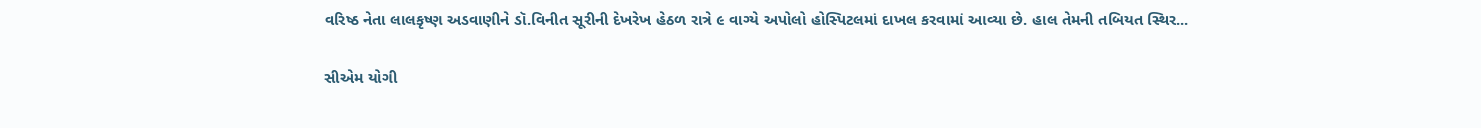વરિષ્ઠ નેતા લાલકૃષ્ણ અડવાણીને ડૉ.વિનીત સૂરીની દેખરેખ હેઠળ રાત્રે ૯ વાગ્યે અપોલો હોસ્પિટલમાં દાખલ કરવામાં આવ્યા છે. હાલ તેમની તબિયત સ્થિર...

સીએમ યોગી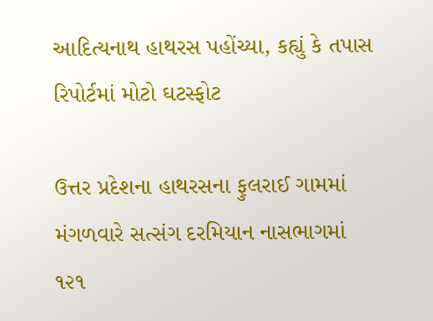આદિત્યનાથ હાથરસ પહોંચ્યા, કહ્યું કે તપાસ રિપોર્ટમાં મોટો ઘટસ્ફોટ

ઉત્તર પ્રદેશના હાથરસના ફુલરાઈ ગામમાં મંગળવારે સત્સંગ દરમિયાન નાસભાગમાં ૧૨૧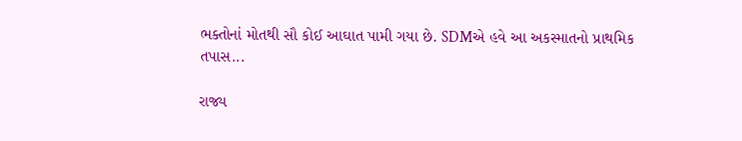ભક્તોનાં મોતથી સૌ કોઈ આઘાત પામી ગયા છે. SDMએ હવે આ અકસ્માતનો પ્રાથમિક તપાસ...

રાજ્ય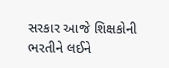સરકાર આજે શિક્ષકોની ભરતીને લઈને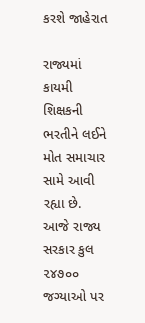કરશે જાહેરાત

રાજ્યમાં કાયમી શિક્ષકની ભરતીને લઈને મોત સમાચાર સામે આવી રહ્યા છે. આજે રાજ્ય સરકાર કુલ ૨૪૭૦૦ જગ્યાઓ પર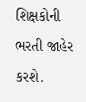શિક્ષકોની ભરતી જાહેર કરશે.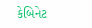કેબિનેટ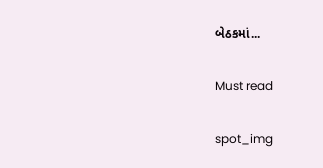બેઠકમાં...

Must read

spot_img